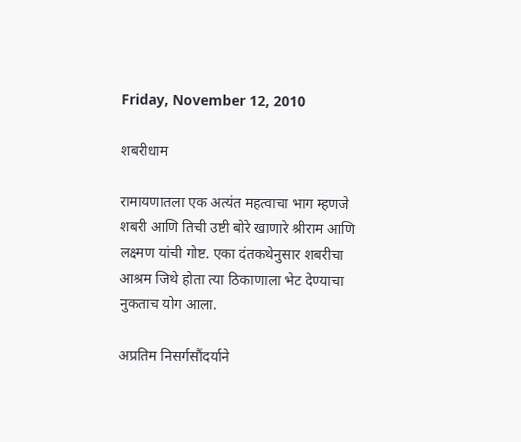Friday, November 12, 2010

शबरीधाम

रामायणातला एक अत्यंत महत्वाचा भाग म्हणजे शबरी आणि तिची उष्टी बोरे खाणारे श्रीराम आणि लक्ष्मण यांची गोष्ट. एका दंतकथेनुसार शबरीचा आश्रम जिथे होता त्या ठिकाणाला भेट देण्याचा नुकताच योग आला.

अप्रतिम निसर्गसौंदर्याने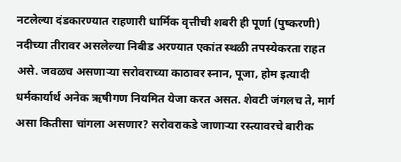नटलेल्या दंडकारण्यात राहणारी धार्मिक वृत्तीची शबरी ही पूर्णा (पुष्करणी) नदीच्या तीरावर असलेल्या निबीड अरण्यात एकांत स्थळी तपस्येकरता राहत असे. जवळच असणार्‍या सरोवराच्या काठावर स्नान, पूजा, होम इत्यादी धर्मकार्यार्थ अनेक ऋषीगण नियमित येजा करत असत. शेवटी जंगलच ते, मार्ग असा कितीसा चांगला असणार? सरोवराकडे जाणार्‍या रस्त्यावरचे बारीक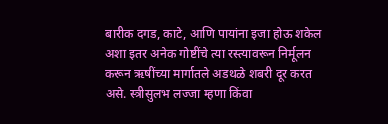बारीक दगड, काटे, आणि पायांना इजा होऊ शकेल अशा इतर अनेक गोष्टींचे त्या रस्त्यावरून निर्मूलन करून ऋषींच्या मार्गातले अडथळे शबरी दूर करत असे. स्त्रीसुलभ लज्जा म्हणा किंवा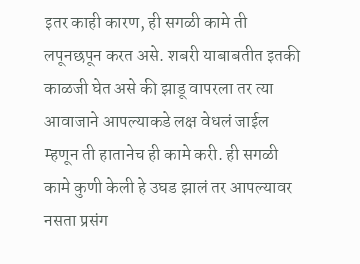इतर काही कारण, ही सगळी कामे ती लपूनछपून करत असे. शबरी याबाबतीत इतकी काळजी घेत असे की झाडू वापरला तर त्या आवाजाने आपल्याकडे लक्ष वेधलं जाईल म्हणून ती हातानेच ही कामे करी. ही सगळी कामे कुणी केली हे उघड झालं तर आपल्यावर नसता प्रसंग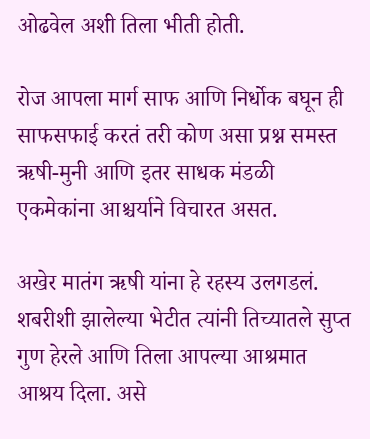ओढवेल अशी तिला भीती होती.

रोज आपला मार्ग साफ आणि निर्धोक बघून ही साफसफाई करतं तरी कोण असा प्रश्न समस्त ऋषी-मुनी आणि इतर साधक मंडळी एकमेकांना आश्चर्याने विचारत असत.

अखेर मातंग ऋषी यांना हे रहस्य उलगडलं. शबरीशी झालेल्या भेटीत त्यांनी तिच्यातले सुप्त गुण हेरले आणि तिला आपल्या आश्रमात आश्रय दिला. असे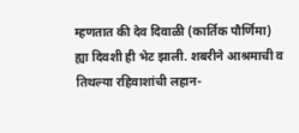म्हणतात की देव दिवाळी (कार्तिक पौर्णिमा) ह्या दिवशी ही भेट झाली. शबरीने आश्रमाची व तिथल्या रहिवाशांची लहान-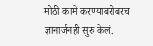मोठी कामे करण्याबरोबरच ज्ञानार्जनही सुरु केलं.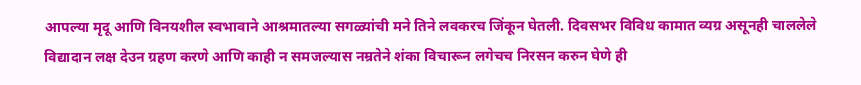आपल्या मृदू आणि विनयशील स्वभावाने आश्रमातल्या सगळ्यांची मने तिने लवकरच जिंकून घेतली. दिवसभर विविध कामात व्यग्र असूनही चाललेले विद्यादान लक्ष देउन ग्रहण करणे आणि काही न समजल्यास नम्रतेने शंका विचारून लगेचच निरसन करुन घेणे ही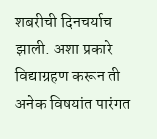शबरीची दिनचर्याच झाली. अशा प्रकारे विद्याग्रहण करून ती अनेक विषयांत पारंगत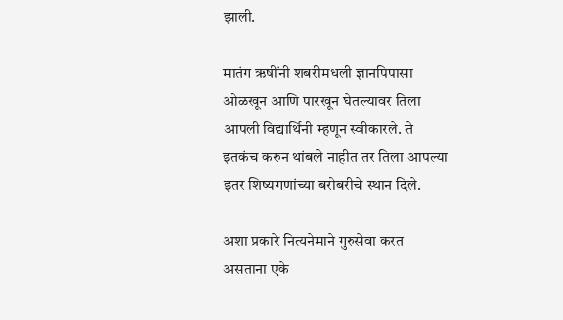झाली.

मातंग ऋषींनी शबरीमधली ज्ञानपिपासा ओळखून आणि पारखून घेतल्यावर तिला आपली विद्यार्थिनी म्हणून स्वीकारले. ते इतकंच करुन थांबले नाहीत तर तिला आपल्या इतर शिष्यगणांच्या बरोबरीचे स्थान दिले.

अशा प्रकारे नित्यनेमाने गुरुसेवा करत असताना एके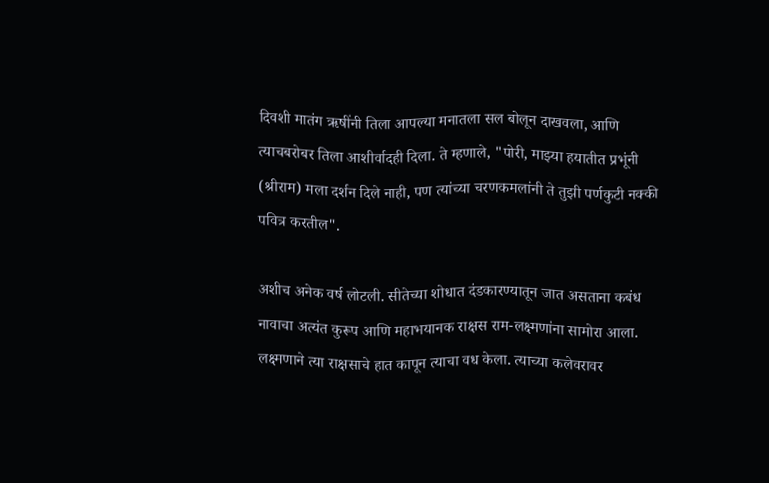दिवशी मातंग ऋषींनी तिला आपल्या मनातला सल बोलून दाखवला, आणि त्याचबरोबर तिला आशीर्वादही दिला. ते म्हणाले, "पोरी, माझ्या हयातीत प्रभूंनी (श्रीराम) मला दर्शन दिले नाही, पण त्यांच्या चरणकमलांनी ते तुझी पर्णकुटी नक्की पवित्र करतील".

अशीच अनेक वर्ष लोटली. सीतेच्या शोधात दंडकारण्यातून जात असताना कबंध नावाचा अत्यंत कुरूप आणि महाभयानक राक्षस राम-लक्ष्मणांना सामोरा आला. लक्ष्मणाने त्या राक्षसाचे हात कापून त्याचा वध केला. त्याच्या कलेवरावर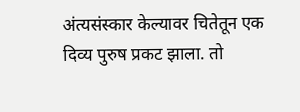अंत्यसंस्कार केल्यावर चितेतून एक दिव्य पुरुष प्रकट झाला. तो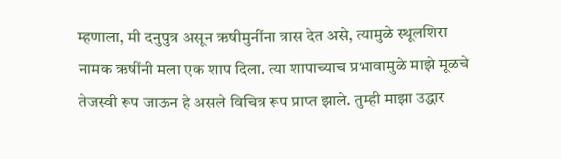म्हणाला, मी दनुपुत्र असून ऋषीमुनींना त्रास देत असे, त्यामुळे स्थूलशिरा नामक ऋषींनी मला एक शाप दिला. त्या शापाच्याच प्रभावामुळे माझे मूळचे तेजस्वी रूप जाऊन हे असले विचित्र रूप प्राप्त झाले. तुम्ही माझा उद्धार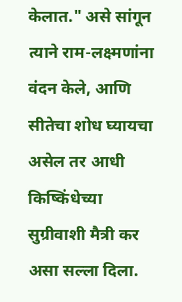केलात." असे सांगून त्याने राम-लक्ष्मणांना वंदन केले, आणि सीतेचा शोध घ्यायचा असेल तर आधी किष्किंधेच्या सुग्रीवाशी मैत्री कर असा सल्ला दिला.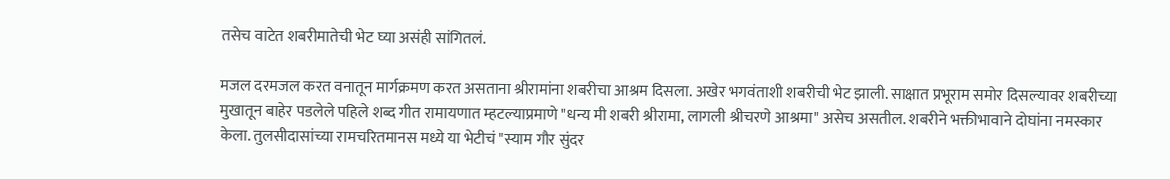तसेच वाटेत शबरीमातेची भेट घ्या असंही सांगितलं.

मजल दरमजल करत वनातून मार्गक्रमण करत असताना श्रीरामांना शबरीचा आश्रम दिसला. अखेर भगवंताशी शबरीची भेट झाली. साक्षात प्रभूराम समोर दिसल्यावर शबरीच्या मुखातून बाहेर पडलेले पहिले शब्द गीत रामायणात म्हटल्याप्रमाणे "धन्य मी शबरी श्रीरामा, लागली श्रीचरणे आश्रमा" असेच असतील. शबरीने भक्तीभावाने दोघांना नमस्कार केला. तुलसीदासांच्या रामचरितमानस मध्ये या भेटीचं "स्याम गौर सुंदर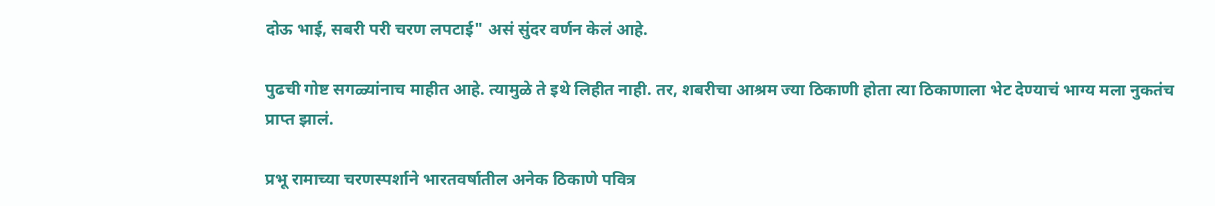दोऊ भाई, सबरी परी चरण लपटाई" असं सुंदर वर्णन केलं आहे.

पुढची गोष्ट सगळ्यांनाच माहीत आहे. त्यामुळे ते इथे लिहीत नाही. तर, शबरीचा आश्रम ज्या ठिकाणी होता त्या ठिकाणाला भेट देण्याचं भाग्य मला नुकतंच प्राप्त झालं.

प्रभू रामाच्या चरणस्पर्शाने भारतवर्षातील अनेक ठिकाणे पवित्र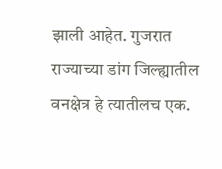झाली आहेत. गुजरात राज्याच्या डांग जिल्ह्यातील वनक्षेत्र हे त्यातीलच एक.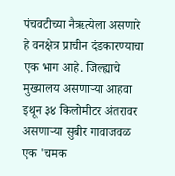पंचवटीच्या नैऋत्येला असणारे हे वनक्षेत्र प्राचीन दंडकारण्याचा एक भाग आहे. जिल्ह्याचे मुख्यालय असणार्‍या आहवा इथून ३४ किलोमीटर अंतरावर असणार्‍या सुबीर गावाजवळ एक 'चमक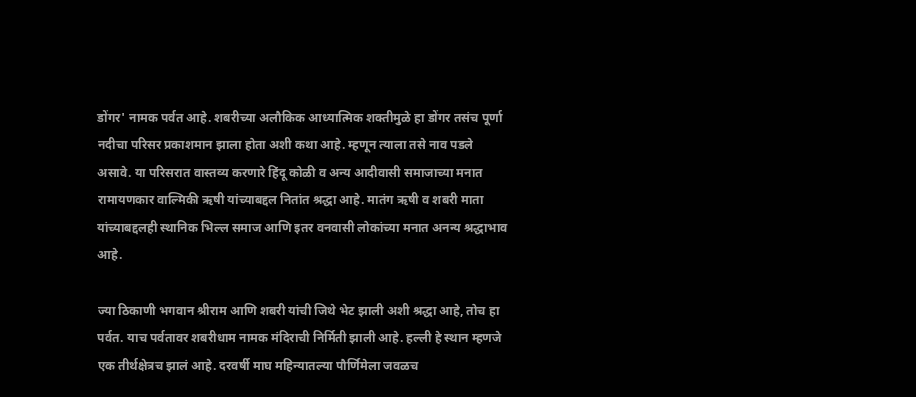डोंगर' नामक पर्वत आहे. शबरीच्या अलौकिक आध्यात्मिक शक्तीमुळे हा डोंगर तसंच पूर्णा नदीचा परिसर प्रकाशमान झाला होता अशी कथा आहे. म्हणून त्याला तसे नाव पडले असावे. या परिसरात वास्तव्य करणारे हिंदू कोळी व अन्य आदीवासी समाजाच्या मनात रामायणकार वाल्मिकी ऋषी यांच्याबद्दल नितांत श्रद्धा आहे. मातंग ऋषी व शबरी माता यांच्याबद्दलही स्थानिक भिल्ल समाज आणि इतर वनवासी लोकांच्या मनात अनन्य श्रद्धाभाव आहे.

ज्या ठिकाणी भगवान श्रीराम आणि शबरी यांची जिथे भेट झाली अशी श्रद्धा आहे, तोच हा पर्वत. याच पर्वतावर शबरीधाम नामक मंदिराची निर्मिती झाली आहे. हल्ली हे स्थान म्हणजे एक तीर्थक्षेत्रच झालं आहे. दरवर्षी माघ महिन्यातल्या पौर्णिमेला जवळच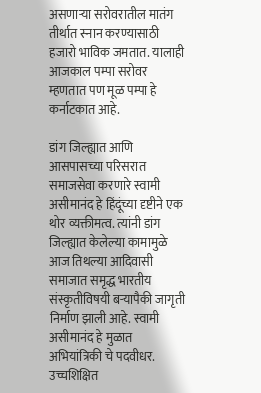असणार्‍या सरोवरातील मातंग तीर्थात स्नान करण्यासाठी हजारो भाविक जमतात. यालाही आजकाल पम्पा सरोवर म्हणतात पण मूळ पम्पा हे कर्नाटकात आहे.

डांग जिल्ह्यात आणि आसपासच्या परिसरात समाजसेवा करणारे स्वामी असीमानंद हे हिंदूंच्या दृष्टीने एक थोर व्यक्तीमत्व. त्यांनी डांग जिल्ह्यात केलेल्या कामामुळे आज तिथल्या आदिवासी समाजात समृद्ध भारतीय संस्कृतीविषयी बर्‍यापैकी जागृती निर्माण झाली आहे. स्वामी असीमानंद हे मुळात अभियांत्रिकी चे पदवीधर. उच्चशिक्षित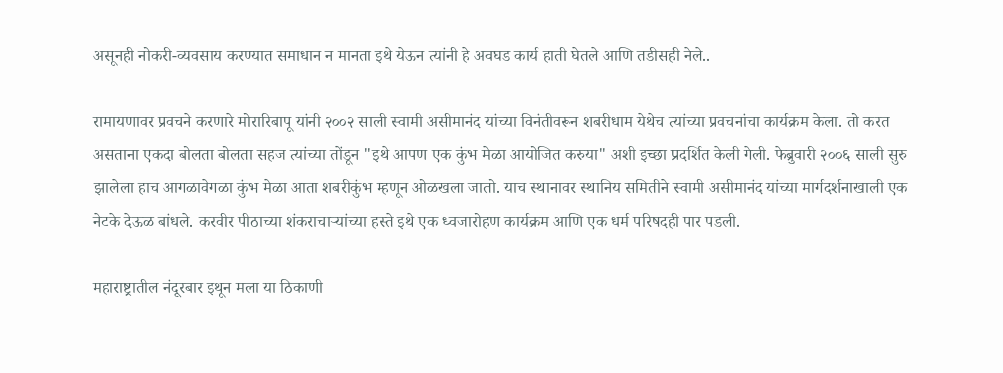असूनही नोकरी-व्यवसाय करण्यात समाधान न मानता इथे येऊन त्यांनी हे अवघड कार्य हाती घेतले आणि तडीसही नेले..

रामायणावर प्रवचने करणारे मोरारिबापू यांनी २००२ साली स्वामी असीमानंद यांच्या विनंतीवरून शबरीधाम येथेच त्यांच्या प्रवचनांचा कार्यक्रम केला. तो करत असताना एकदा बोलता बोलता सहज त्यांच्या तोंडून "इथे आपण एक कुंभ मेळा आयोजित करुया" अशी इच्छा प्रदर्शित केली गेली. फेब्रुवारी २००६ साली सुरु झालेला हाच आगळावेगळा कुंभ मेळा आता शबरीकुंभ म्हणून ओळखला जातो. याच स्थानावर स्थानिय समितीने स्वामी असीमानंद यांच्या मार्गदर्शनाखाली एक नेटके देऊळ बांधले. करवीर पीठाच्या शंकराचार्‍यांच्या हस्ते इथे एक ध्वजारोहण कार्यक्रम आणि एक धर्म परिषदही पार पडली.

महाराष्ट्रातील नंदूरबार इथून मला या ठिकाणी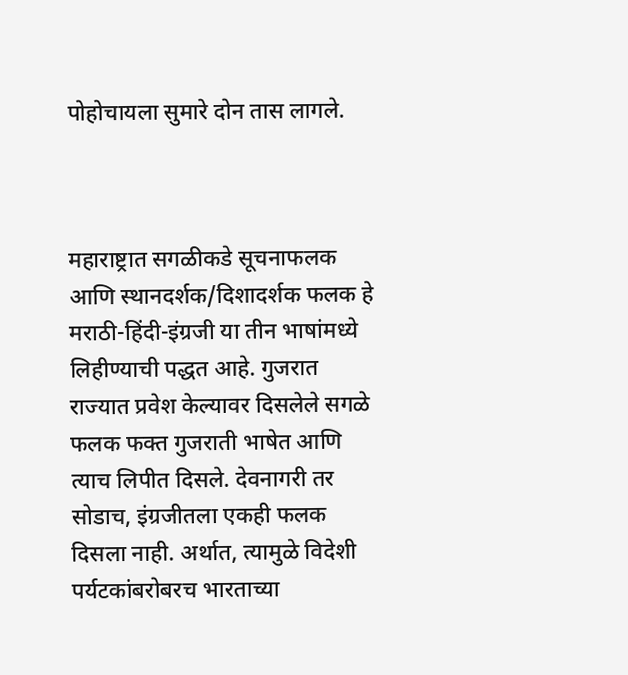पोहोचायला सुमारे दोन तास लागले.



महाराष्ट्रात सगळीकडे सूचनाफलक आणि स्थानदर्शक/दिशादर्शक फलक हे मराठी-हिंदी-इंग्रजी या तीन भाषांमध्ये लिहीण्याची पद्धत आहे. गुजरात राज्यात प्रवेश केल्यावर दिसलेले सगळे फलक फक्त गुजराती भाषेत आणि त्याच लिपीत दिसले. देवनागरी तर सोडाच, इंग्रजीतला एकही फलक दिसला नाही. अर्थात, त्यामुळे विदेशी पर्यटकांबरोबरच भारताच्या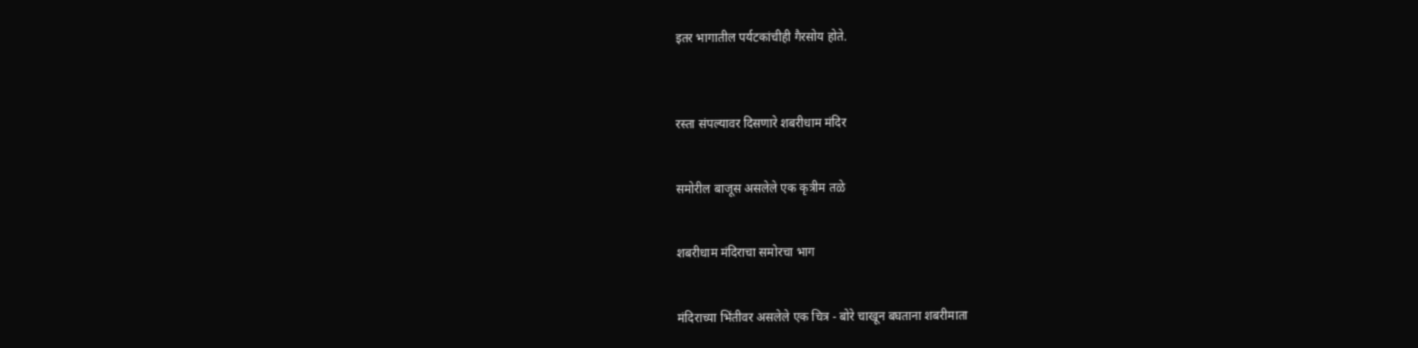इतर भागातील पर्यटकांचीही गैरसोय होते.



रस्ता संपल्यावर दिसणारे शबरीधाम मंदिर


समोरील बाजूस असलेले एक कृत्रीम तळे


शबरीधाम मंदिराचा समोरचा भाग


मंदिराच्या भिंतीवर असलेले एक चित्र - बोरे चाखून बघताना शबरीमाता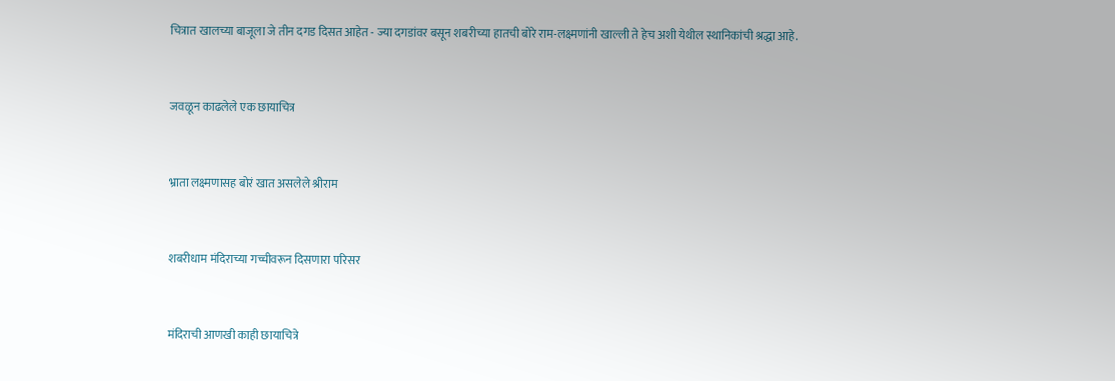चित्रात खालच्या बाजूला जे तीन दगड दिसत आहेत - ज्या दगडांवर बसून शबरीच्या हातची बोरे राम-लक्ष्मणांनी खाल्ली ते हेच अशी येथील स्थानिकांची श्रद्धा आहे.


जवळून काढलेले एक छायाचित्र


भ्राता लक्ष्मणासह बोरं खात असलेले श्रीराम


शबरीधाम मंदिराच्या गच्चीवरून दिसणारा परिसर


मंदिराची आणखी काही छायाचित्रे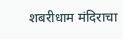शबरीधाम मंदिराचा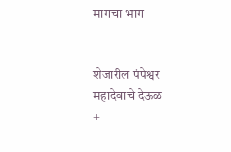मागचा भाग


शेजारील पंपेश्वर महादेवाचे देऊळ
+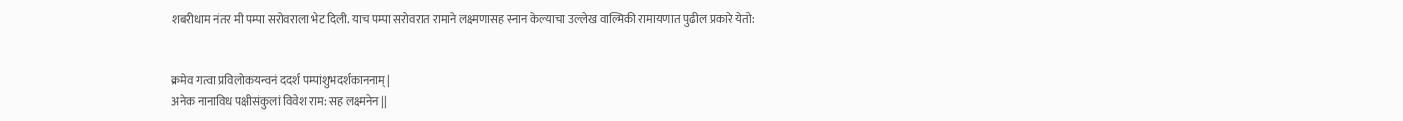शबरीधाम नंतर मी पम्पा सरोवराला भेट दिली. याच पम्पा सरोवरात रामाने लक्ष्मणासह स्नान केल्याचा उल्लेख वाल्मिकी रामायणात पुढील प्रकारे येतो:


क्रमेव गत्वा प्रविलोकयन्वनं ददर्श पम्पांशुभदर्शकाननाम् |
अनेक नानाविध पक्षीसंकुलां विवेश राम: सह लक्ष्मनेन ||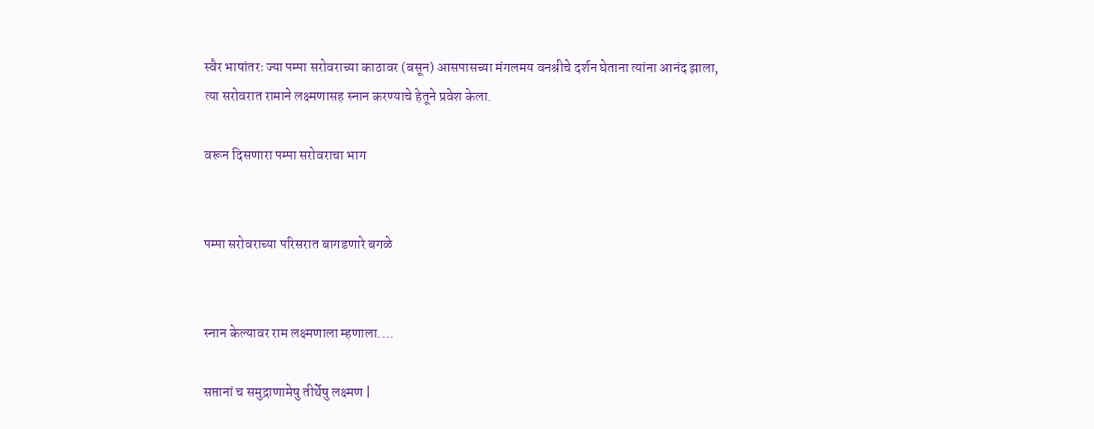स्वैर भाषांतरः ज्या पम्पा सरोवराच्या काठावर (बसून) आसपासच्या मंगलमय वनश्रीचे दर्शन घेताना त्यांना आनंद झाला, त्या सरोवरात रामाने लक्ष्मणासह स्नान करण्याचे हेतूने प्रवेश केला.

वरून दिसणारा पम्पा सरोवराचा भाग


पम्पा सरोवराच्या परिसरात बागडणारे बगळे


स्नान केल्यावर राम लक्ष्मणाला म्हणाला....

सप्तानां च समुद्राणामेषु तीर्थेषु लक्ष्मण |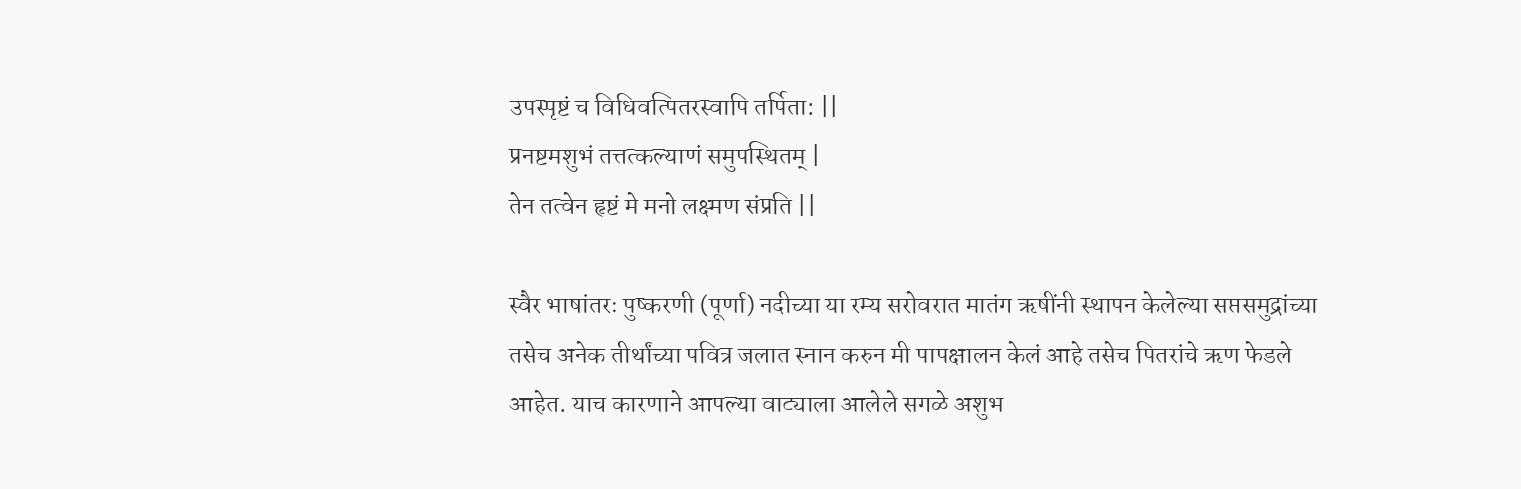उपस्पृष्टं च विधिवत्पितरस्वापि तर्पिता: ||
प्रनष्टमशुभं तत्तत्कल्याणं समुपस्थितम् |
तेन तत्वेन हृष्टं मे मनो लक्ष्मण संप्रति ||

स्वैर भाषांतरः पुष्करणी (पूर्णा) नदीच्या या रम्य सरोवरात मातंग ऋषींनी स्थापन केलेल्या सप्तसमुद्रांच्या तसेच अनेक तीर्थांच्या पवित्र जलात स्नान करुन मी पापक्षालन केलं आहे तसेच पितरांचे ऋण फेडले आहेत. याच कारणाने आपल्या वाट्याला आलेले सगळे अशुभ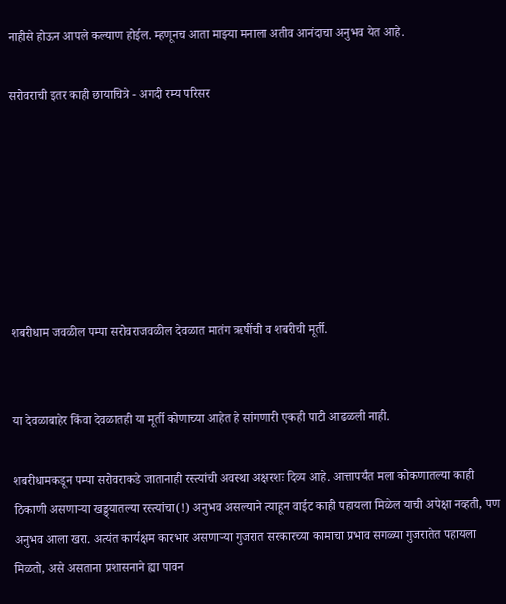नाहीसे होऊन आपले कल्याण होईल. म्हणूनच आता माझ्या मनाला अतीव आनंदाचा अनुभव येत आहे.

सरोवराची इतर काही छायाचित्रे - अगदी रम्य परिसर







शबरीधाम जवळील पम्पा सरोवराजवळील देवळात मातंग ऋषींची व शबरीची मूर्ती.


या देवळाबाहेर किंवा देवळातही या मूर्ती कोणाच्या आहेत हे सांगणारी एकही पाटी आढळली नाही.

शबरीधामकडून पम्पा सरोवराकडे जातानाही रस्त्यांची अवस्था अक्षरशः दिव्य आहे. आत्तापर्यंत मला कोकणातल्या काही ठिकाणी असणार्‍या खड्ड्यातल्या रस्त्यांचा(!) अनुभव असल्याने त्याहून वाईट काही पहायला मिळेल याची अपेक्षा नव्हती, पण अनुभव आला खरा. अत्यंत कार्यक्षम कारभार असणार्‍या गुजरात सरकारच्या कामाचा प्रभाव सगळ्या गुजरातेत पहायला मिळतो, असे असताना प्रशासनाने ह्या पावन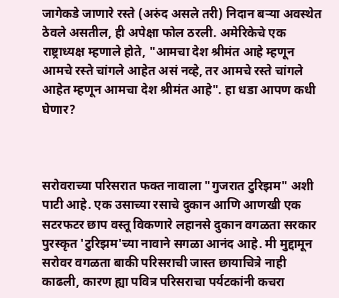जागेकडे जाणारे रस्ते (अरुंद असले तरी) निदान बर्‍या अवस्थेत ठेवले असतील, ही अपेक्षा फोल ठरली. अमेरिकेचे एक राष्ट्राध्यक्ष म्हणाले होते, "आमचा देश श्रीमंत आहे म्हणून आमचे रस्ते चांगले आहेत असं नव्हे, तर आमचे रस्ते चांगले आहेत म्हणून आमचा देश श्रीमंत आहे". हा धडा आपण कधी घेणार?



सरोवराच्या परिसरात फक्त नावाला "गुजरात टुरिझम" अशी पाटी आहे. एक उसाच्या रसाचे दुकान आणि आणखी एक सटरफटर छाप वस्तू विकणारे लहानसे दुकान वगळता सरकार पुरस्कृत 'टुरिझम'च्या नावाने सगळा आनंद आहे. मी मुद्दामून सरोवर वगळता बाकी परिसराची जास्त छायाचित्रे नाही काढली, कारण ह्या पवित्र परिसराचा पर्यटकांनी कचरा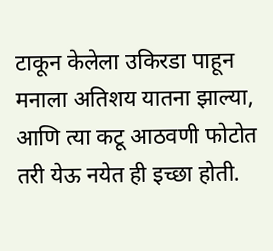टाकून केलेला उकिरडा पाहून मनाला अतिशय यातना झाल्या, आणि त्या कटू आठवणी फोटोत तरी येऊ नयेत ही इच्छा होती.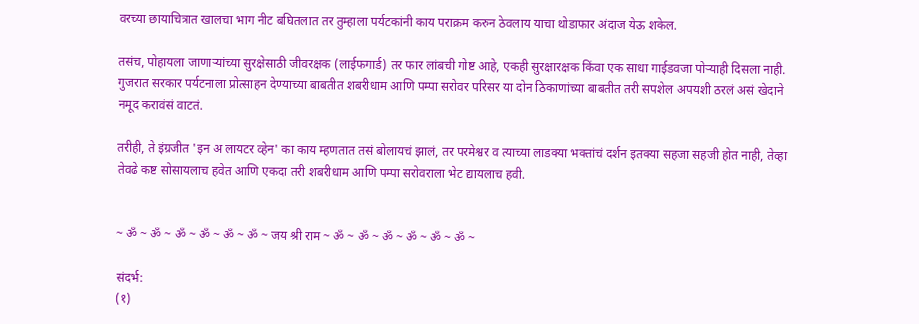वरच्या छायाचित्रात खालचा भाग नीट बघितलात तर तुम्हाला पर्यटकांनी काय पराक्रम करुन ठेवलाय याचा थोडाफार अंदाज येऊ शकेल.

तसंच, पोहायला जाणार्‍यांच्या सुरक्षेसाठी जीवरक्षक (लाईफगार्ड) तर फार लांबची गोष्ट आहे, एकही सुरक्षारक्षक किंवा एक साधा गाईडवजा पोर्‍याही दिसला नाही. गुजरात सरकार पर्यटनाला प्रोत्साहन देण्याच्या बाबतीत शबरीधाम आणि पम्पा सरोवर परिसर या दोन ठिकाणांच्या बाबतीत तरी सपशेल अपयशी ठरलं असं खेदाने नमूद करावंसं वाटतं.

तरीही, ते इंग्रजीत 'इन अ लायटर व्हेन' का काय म्हणतात तसं बोलायचं झालं, तर परमेश्वर व त्याच्या लाडक्या भक्तांचं दर्शन इतक्या सहजा सहजी होत नाही, तेव्हा तेवढे कष्ट सोसायलाच हवेत आणि एकदा तरी शबरीधाम आणि पम्पा सरोवराला भेट द्यायलाच हवी.


~ ॐ ~ ॐ ~ ॐ ~ ॐ ~ ॐ ~ ॐ ~ जय श्री राम ~ ॐ ~ ॐ ~ ॐ ~ ॐ ~ ॐ ~ ॐ ~

संदर्भ:
(१)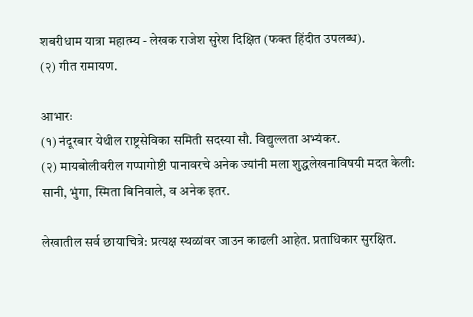शबरीधाम यात्रा महात्म्य - लेखक राजेश सुरेश दिक्षित (फक्त हिंदीत उपलब्ध).
(२) गीत रामायण.

आभारः
(१) नंदूरबार येथील राष्ट्रसेविका समिती सदस्या सौ. विद्युल्लता अभ्यंकर.
(२) मायबोलीवरील गप्पागोष्टी पानावरचे अनेक ज्यांनी मला शुद्धलेखनाविषयी मदत केली: सानी, भुंगा, स्मिता बिनिवाले, व अनेक इतर.

लेखातील सर्व छायाचित्रे: प्रत्यक्ष स्थळांवर जाउन काढली आहेत. प्रताधिकार सुरक्षित.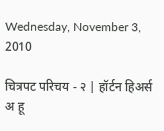Wednesday, November 3, 2010

चित्रपट परिचय - २ | हॉर्टन हिअर्स अ हू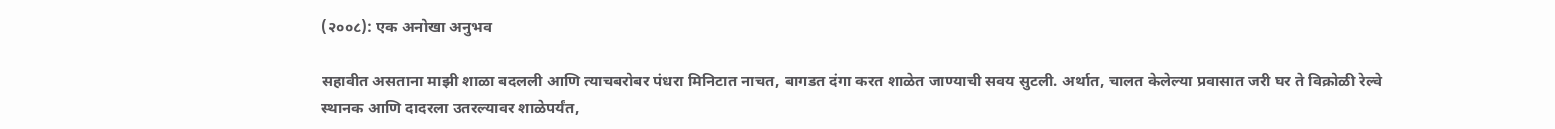(२००८): एक अनोखा अनुभव

सहावीत असताना माझी शाळा बदलली आणि त्याचबरोबर पंधरा मिनिटात नाचत, बागडत दंगा करत शाळेत जाण्याची सवय सुटली. अर्थात, चालत केलेल्या प्रवासात जरी घर ते विक्रोळी रेल्वे स्थानक आणि दादरला उतरल्यावर शाळेपर्यंत,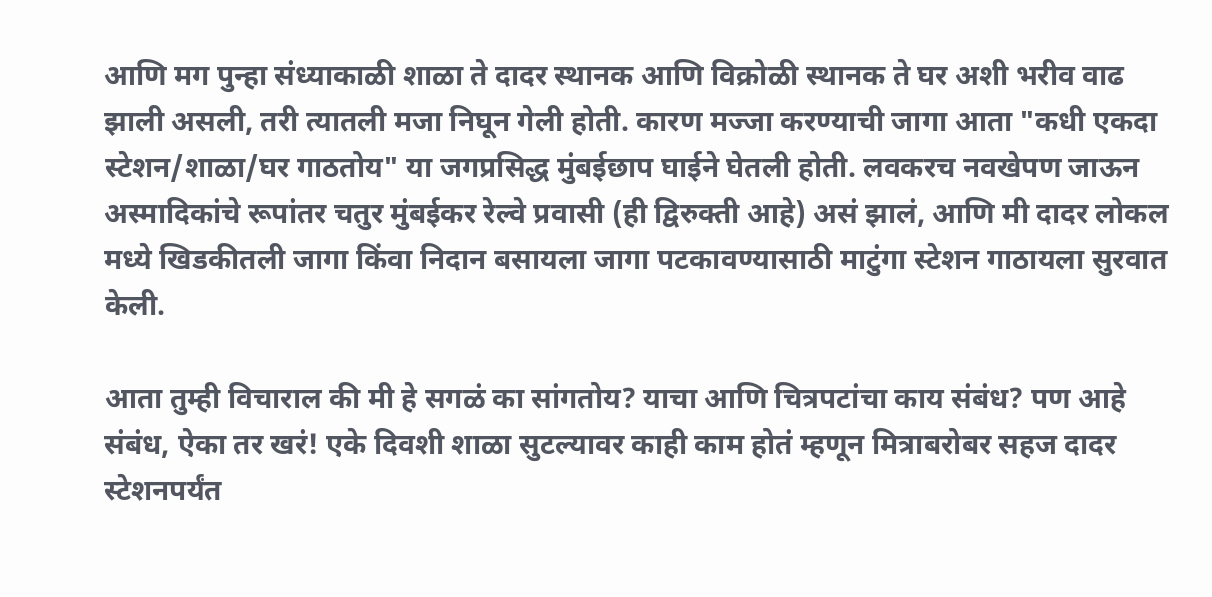आणि मग पुन्हा संध्याकाळी शाळा ते दादर स्थानक आणि विक्रोळी स्थानक ते घर अशी भरीव वाढ झाली असली, तरी त्यातली मजा निघून गेली होती. कारण मज्जा करण्याची जागा आता "कधी एकदा स्टेशन/शाळा/घर गाठतोय" या जगप्रसिद्ध मुंबईछाप घाईने घेतली होती. लवकरच नवखेपण जाऊन अस्मादिकांचे रूपांतर चतुर मुंबईकर रेल्वे प्रवासी (ही द्विरुक्ती आहे) असं झालं, आणि मी दादर लोकल मध्ये खिडकीतली जागा किंवा निदान बसायला जागा पटकावण्यासाठी माटुंगा स्टेशन गाठायला सुरवात केली.

आता तुम्ही विचाराल की मी हे सगळं का सांगतोय? याचा आणि चित्रपटांचा काय संबंध? पण आहे संबंध, ऐका तर खरं! एके दिवशी शाळा सुटल्यावर काही काम होतं म्हणून मित्राबरोबर सहज दादर स्टेशनपर्यंत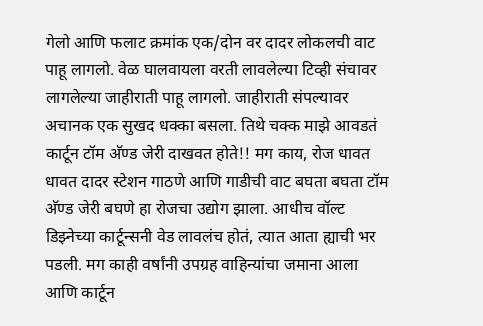गेलो आणि फलाट क्रमांक एक/दोन वर दादर लोकलची वाट पाहू लागलो. वेळ घालवायला वरती लावलेल्या टिव्ही संचावर लागलेल्या जाहीराती पाहू लागलो. जाहीराती संपल्यावर अचानक एक सुखद धक्का बसला. तिथे चक्क माझे आवडतं कार्टून टॉम अ‍ॅण्ड जेरी दाखवत होते!! मग काय, रोज धावत धावत दादर स्टेशन गाठणे आणि गाडीची वाट बघता बघता टॉम अ‍ॅण्ड जेरी बघणे हा रोजचा उद्योग झाला. आधीच वॉल्ट डिझ्नेच्या कार्टून्सनी वेड लावलंच होतं, त्यात आता ह्याची भर पडली. मग काही वर्षांनी उपग्रह वाहिन्यांचा जमाना आला आणि कार्टून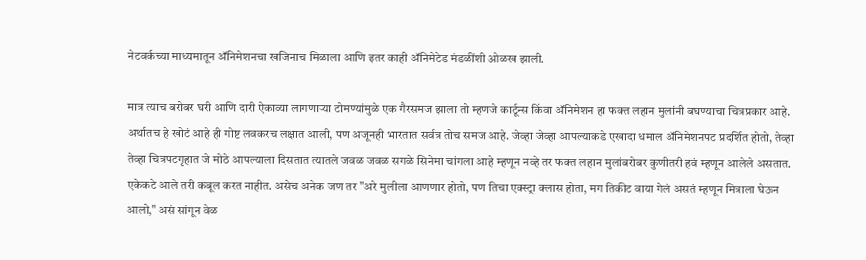नेटवर्कच्या माध्यमातून अ‍ॅनिमेशनचा खजिनाच मिळाला आणि इतर काही अ‍ॅनिमेटेड मंडळींशी ओळख झाली.

मात्र त्याच बरोबर घरी आणि दारी ऐकाव्या लागणार्‍या टोमण्यांमुळे एक गैरसमज झाला तो म्हणजे कार्टून्स किंवा अ‍ॅनिमेशन हा फक्त लहान मुलांनी बघण्याचा चित्रप्रकार आहे. अर्थातच हे खोटं आहे ही गोष्ट लवकरच लक्षात आली, पण अजूनही भारतात सर्वत्र तोच समज आहे. जेव्हा जेव्हा आपल्याकडे एखादा धमाल अ‍ॅनिमेशनपट प्रदर्शित होतो, तेव्हा तेव्हा चित्रपटगृहात जे मोठे आपल्याला दिसतात त्यातले जवळ जवळ सगळे सिनेमा चांगला आहे म्हणून नव्हे तर फक्त लहान मुलांबरोबर कुणीतरी हवं म्हणून आलेले असतात. एकेकटे आले तरी कबूल करत नाहीत. असेच अनेक जण तर "अरे मुलीला आणणार होतो, पण तिचा एक्स्ट्रा क्लास होता, मग तिकीट वाया गेलं असतं म्हणून मित्राला घेऊन आलो," असं सांगून वेळ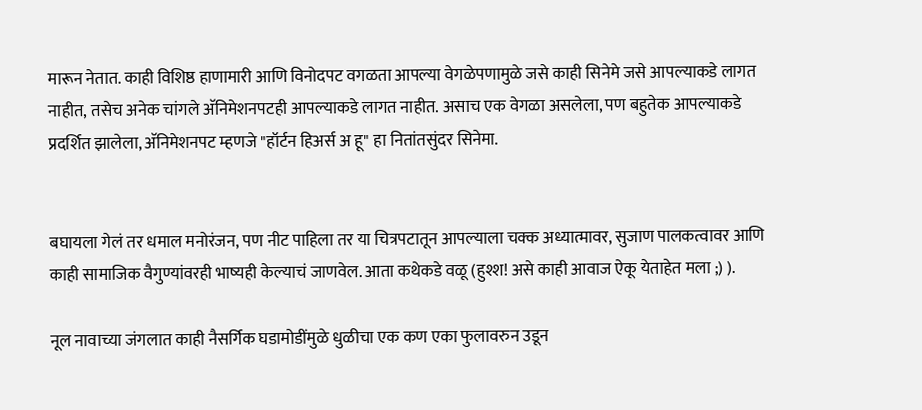मारून नेतात. काही विशिष्ठ हाणामारी आणि विनोदपट वगळता आपल्या वेगळेपणामुळे जसे काही सिनेमे जसे आपल्याकडे लागत नाहीत, तसेच अनेक चांगले अ‍ॅनिमेशनपटही आपल्याकडे लागत नाहीत. असाच एक वेगळा असलेला, पण बहुतेक आपल्याकडे प्रदर्शित झालेला, अ‍ॅनिमेशनपट म्हणजे "हॉर्टन हिअर्स अ हू" हा नितांतसुंदर सिनेमा.


बघायला गेलं तर धमाल मनोरंजन, पण नीट पाहिला तर या चित्रपटातून आपल्याला चक्क अध्यात्मावर, सुजाण पालकत्वावर आणि काही सामाजिक वैगुण्यांवरही भाष्यही केल्याचं जाणवेल. आता कथेकडे वळू (हुश्श! असे काही आवाज ऐकू येताहेत मला ;) ).

नूल नावाच्या जंगलात काही नैसर्गिक घडामोडींमुळे धुळीचा एक कण एका फुलावरुन उडून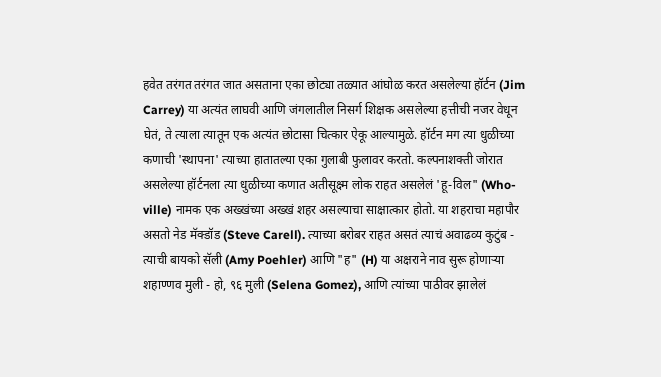हवेत तरंगत तरंगत जात असताना एका छोट्या तळ्यात आंघोळ करत असलेल्या हॉर्टन (Jim Carrey) या अत्यंत लाघवी आणि जंगलातील निसर्ग शिक्षक असलेल्या हत्तीची नजर वेधून घेतं, ते त्याला त्यातून एक अत्यंत छोटासा चित्कार ऐकू आल्यामुळे. हॉर्टन मग त्या धुळीच्या कणाची 'स्थापना' त्याच्या हातातल्या एका गुलाबी फुलावर करतो. कल्पनाशक्ती जोरात असलेल्या हॉर्टनला त्या धुळीच्या कणात अतीसूक्ष्म लोक राहत असलेलं 'हू-विल" (Who-ville) नामक एक अख्खंच्या अख्खं शहर असल्याचा साक्षात्कार होतो. या शहराचा महापौर असतो नेड मॅक्डॉड (Steve Carell). त्याच्या बरोबर राहत असतं त्याचं अवाढव्य कुटुंब - त्याची बायको सॅली (Amy Poehler) आणि "ह" (H) या अक्षराने नाव सुरू होणार्‍या शहाण्णव मुली - हो, ९६ मुली (Selena Gomez), आणि त्यांच्या पाठीवर झालेलं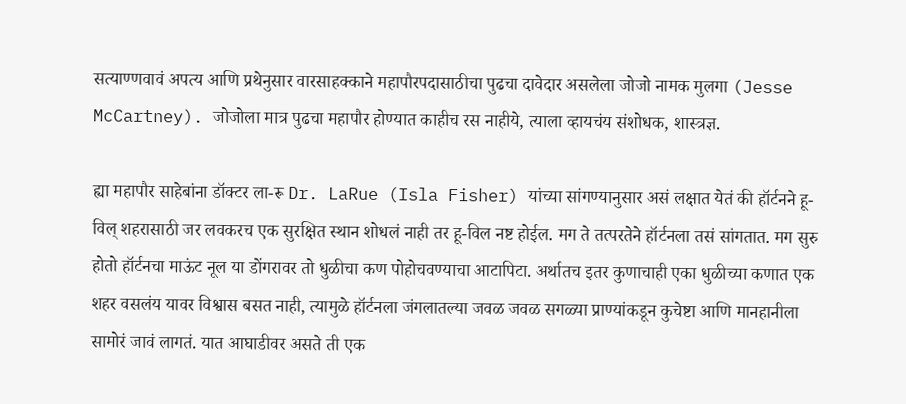सत्याण्णवावं अपत्य आणि प्रथेनुसार वारसाहक्काने महापौरपदासाठीचा पुढचा दावेदार असलेला जोजो नामक मुलगा (Jesse McCartney). जोजोला मात्र पुढचा महापौर होण्यात काहीच रस नाहीये, त्याला व्हायचंय संशोधक, शास्त्रज्ञ.

ह्या महापौर साहेबांना डॉक्टर ला-रू Dr. LaRue (Isla Fisher) यांच्या सांगण्यानुसार असं लक्षात येतं की हॉर्टनने हू-विल् शहरासाठी जर लवकरच एक सुरक्षित स्थान शोधलं नाही तर हू-विल नष्ट होईल. मग ते तत्परतेने हॉर्टनला तसं सांगतात. मग सुरु होतो हॉर्टनचा माऊंट नूल या डोंगरावर तो धुळीचा कण पोहोचवण्याचा आटापिटा. अर्थातच इतर कुणाचाही एका धुळीच्या कणात एक शहर वसलंय यावर विश्वास बसत नाही, त्यामुळे हॉर्टनला जंगलातल्या जवळ जवळ सगळ्या प्राण्यांकडून कुचेष्टा आणि मानहानीला सामोरं जावं लागतं. यात आघाडीवर असते ती एक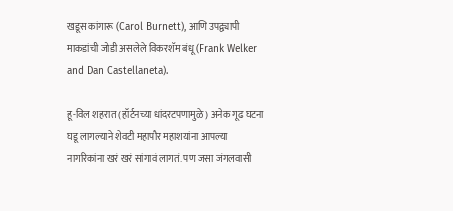खडूस कांगारू (Carol Burnett), आणि उपद्व्यापी माकडांची जोडी असलेले विकरशॅम बंधू (Frank Welker and Dan Castellaneta).

हू-विल शहरात (हॉर्टनच्या धांदरटपणामुळे) अनेक गूढ घटना घडू लागल्याने शेवटी महापौर महाशयांना आपल्या नागरिकांना खरं खरं सांगावं लागतं. पण जसा जंगलवासी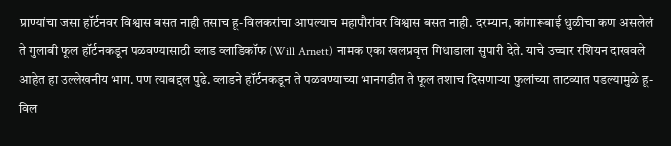प्राण्यांचा जसा हॉर्टनवर विश्वास बसत नाही तसाच हू-विलकरांचा आपल्याच महापौरांवर विश्वास बसत नाही. दरम्यान, कांगारूबाई धुळीचा कण असलेलं ते गुलाबी फूल हॉर्टनकडून पळवण्यासाठी व्लाड व्लाडिकॉफ (Will Arnett) नामक एका खलप्रवृत्त गिधाडाला सुपारी देते. याचे उच्चार रशियन दाखवले आहेत हा उल्लेखनीय भाग. पण त्याबद्दल पुढे. व्लाडने हॉर्टनकडून ते पळवण्याच्या भानगडीत ते फूल तशाच दिसणार्‍या फुलांच्या ताटव्यात पडल्यामुळे हू-विल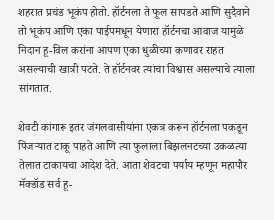शहरात प्रचंड भूकंप होतो. हॉर्टनला ते फूल सापडते आणि सुदैवाने तो भूकंप आणि एका पाईपमधून येणारा हॉर्टनचा आवाज यामुळे निदान हू-विल करांना आपण एका धुळीच्या कणावर राहत असल्याची खात्री पटते. ते हॉर्टनवर त्यांचा विश्वास असल्याचे त्याला सांगतात.

शेवटी कांगारू इतर जंगलवासीयांना एकत्र करून हॉर्टनला पकडून पिंजर्‍यात टाकू पाहते आणि त्या फुलाला बिझलनटच्या उकळत्या तेलात टाकायचा आदेश देते. आता शेवटचा पर्याय म्हणून महापौर मॅक्डॉड सर्व हू-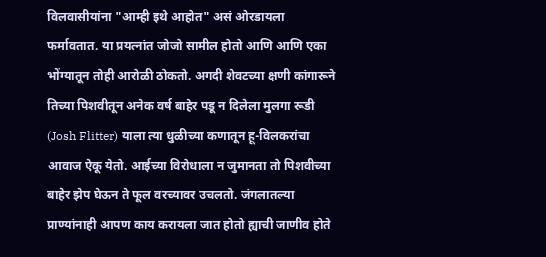विलवासीयांना "आम्ही इथे आहोत" असं ओरडायला फर्मावतात. या प्रयत्नांत जोजो सामील होतो आणि आणि एका भोंग्यातून तोही आरोळी ठोकतो. अगदी शेवटच्या क्षणी कांगारूने तिच्या पिशवीतून अनेक वर्ष बाहेर पडू न दिलेला मुलगा रूडी (Josh Flitter) याला त्या धुळीच्या कणातून हू-विलकरांचा आवाज ऐकू येतो. आईच्या विरोधाला न जुमानता तो पिशवीच्या बाहेर झेप घेऊन ते फूल वरच्यावर उचलतो. जंगलातल्या प्राण्यांनाही आपण काय करायला जात होतो ह्याची जाणीव होते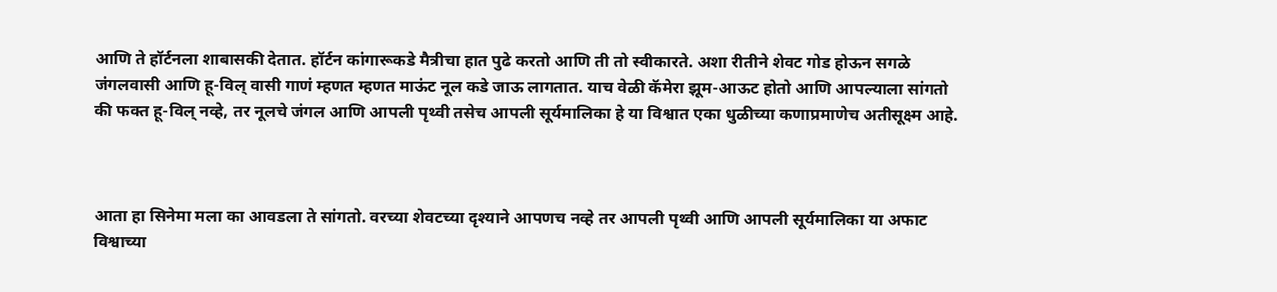आणि ते हॉर्टनला शाबासकी देतात. हॉर्टन कांगारूकडे मैत्रीचा हात पुढे करतो आणि ती तो स्वीकारते. अशा रीतीने शेवट गोड होऊन सगळे जंगलवासी आणि हू-विल् वासी गाणं म्हणत म्हणत माऊंट नूल कडे जाऊ लागतात. याच वेळी कॅमेरा झूम-आऊट होतो आणि आपल्याला सांगतो की फक्त हू-विल् नव्हे, तर नूलचे जंगल आणि आपली पृथ्वी तसेच आपली सूर्यमालिका हे या विश्वात एका धुळीच्या कणाप्रमाणेच अतीसूक्ष्म आहे.



आता हा सिनेमा मला का आवडला ते सांगतो. वरच्या शेवटच्या दृश्याने आपणच नव्हे तर आपली पृथ्वी आणि आपली सूर्यमालिका या अफाट विश्वाच्या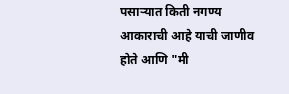पसार्‍यात किती नगण्य आकाराची आहे याची जाणीव होते आणि "मी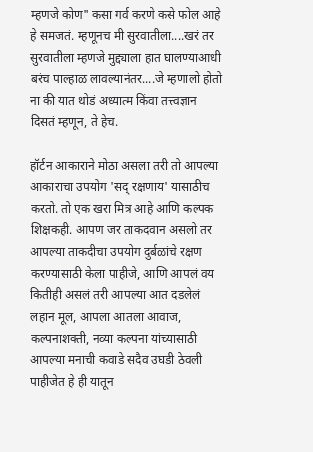म्हणजे कोण" कसा गर्व करणे कसे फोल आहे हे समजतं. म्हणूनच मी सुरवातीला....खरं तर सुरवातीला म्हणजे मुद्द्याला हात घालण्याआधी बरंच पाल्हाळ लावल्यानंतर....जे म्हणालो होतो ना की यात थोडं अध्यात्म किंवा तत्त्वज्ञान दिसतं म्हणून, ते हेच.

हॉर्टन आकाराने मोठा असला तरी तो आपल्या आकाराचा उपयोग 'सद् रक्षणाय' यासाठीच करतो. तो एक खरा मित्र आहे आणि कल्पक शिक्षकही. आपण जर ताकदवान असलो तर आपल्या ताकदीचा उपयोग दुर्बळांचे रक्षण करण्यासाठी केला पाहीजे, आणि आपलं वय कितीही असलं तरी आपल्या आत दडलेलं लहान मूल, आपला आतला आवाज, कल्पनाशक्ती, नव्या कल्पना यांच्यासाठी आपल्या मनाची कवाडे सदैव उघडी ठेवली पाहीजेत हे ही यातून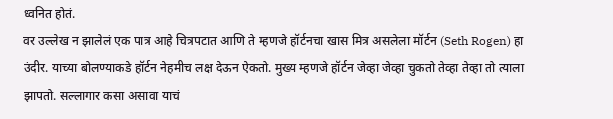ध्वनित होतं.
वर उल्लेख न झालेलं एक पात्र आहे चित्रपटात आणि ते म्हणजे हॉर्टनचा खास मित्र असलेला मॉर्टन (Seth Rogen) हा उंदीर. याच्या बोलण्याकडे हॉर्टन नेहमीच लक्ष देऊन ऐकतो. मुख्य म्हणजे हॉर्टन जेव्हा जेव्हा चुकतो तेव्हा तेव्हा तो त्याला झापतो. सल्लागार कसा असावा याचं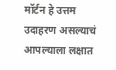मॉर्टन हे उत्तम उदाहरण असल्याचं आपल्याला लक्षात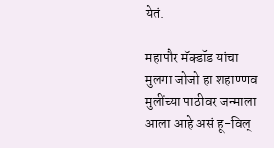येतं.

महापौर मॅक्डॉड यांचा मुलगा जोजो हा शहाण्णव मुलींच्या पाठीवर जन्माला आला आहे असं हू-विल्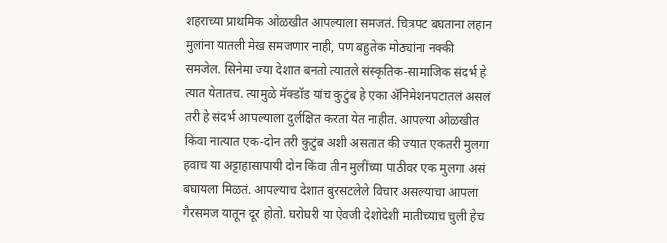शहराच्या प्राथमिक ओळखीत आपल्याला समजतं. चित्रपट बघताना लहान मुलांना यातली मेख समजणार नाही, पण बहुतेक मोठ्यांना नक्की समजेल. सिनेमा ज्या देशात बनतो त्यातले संस्कृतिक-सामाजिक संदर्भ हे त्यात येतातच. त्यामुळे मॅक्डॉड यांच कुटुंब हे एका अ‍ॅनिमेशनपटातलं असलं तरी हे संदर्भ आपल्याला दुर्लक्षित करता येत नाहीत. आपल्या ओळखीत किंवा नात्यात एक-दोन तरी कुटुंब अशी असतात की ज्यात एकतरी मुलगा हवाच या अट्टाहासापायी दोन किंवा तीन मुलींच्या पाठीवर एक मुलगा असं बघायला मिळतं. आपल्याच देशात बुरसटलेले विचार असल्याचा आपला गैरसमज यातून दूर होतो. घरोघरी या ऐवजी देशोदेशी मातीच्याच चुली हेच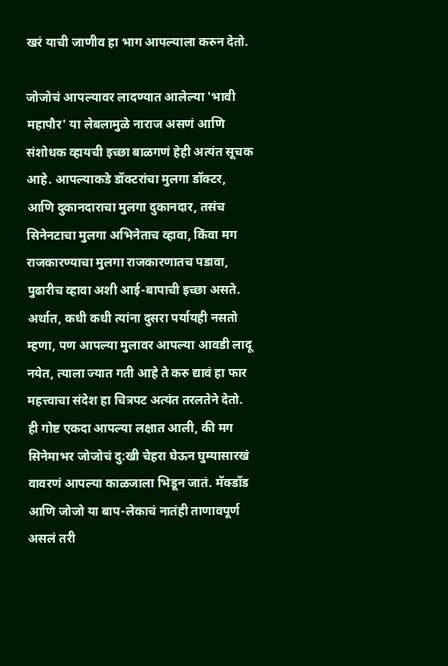खरं याची जाणीव हा भाग आपल्याला करुन देतो.

जोजोचं आपल्यावर लादण्यात आलेल्या 'भावी महापौर' या लेबलामुळे नाराज असणं आणि संशोधक व्हायची इच्छा बाळगणं हेही अत्यंत सूचक आहे. आपल्याकडे डॉक्टरांचा मुलगा डॉक्टर, आणि दुकानदाराचा मुलगा दुकानदार, तसंच सिनेनटाचा मुलगा अभिनेताच व्हावा, किंवा मग राजकारण्याचा मुलगा राजकारणातच पडावा, पुढारीच व्हावा अशी आई-बापाची इच्छा असते. अर्थात, कधी कधी त्यांना दुसरा पर्यायही नसतो म्हणा, पण आपल्या मुलावर आपल्या आवडी लादू नयेत, त्याला ज्यात गती आहे ते करु द्यावं हा फार महत्त्वाचा संदेश हा चित्रपट अत्यंत तरलतेने देतो. ही गोष्ट एकदा आपल्या लक्षात आली, की मग सिनेमाभर जोजोचं दु:खी चेहरा घेऊन घुम्यासारखं वावरणं आपल्या काळजाला भिडून जातं. मॅक्डॉड आणि जोजो या बाप-लेकाचं नातंही ताणावपूर्ण असलं तरी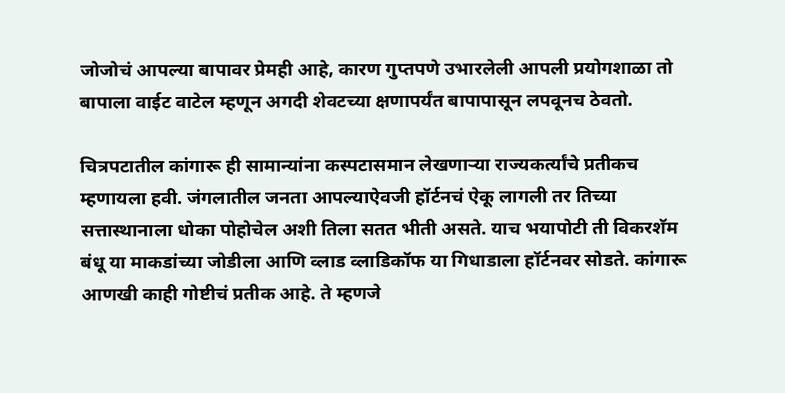जोजोचं आपल्या बापावर प्रेमही आहे, कारण गुप्तपणे उभारलेली आपली प्रयोगशाळा तो बापाला वाईट वाटेल म्हणून अगदी शेवटच्या क्षणापर्यंत बापापासून लपवूनच ठेवतो.

चित्रपटातील कांगारू ही सामान्यांना कस्पटासमान लेखणार्‍या राज्यकर्त्यांचे प्रतीकच म्हणायला हवी. जंगलातील जनता आपल्याऐवजी हॉर्टनचं ऐकू लागली तर तिच्या सत्तास्थानाला धोका पोहोचेल अशी तिला सतत भीती असते. याच भयापोटी ती विकरशॅम बंधू या माकडांच्या जोडीला आणि व्लाड व्लाडिकॉफ या गिधाडाला हॉर्टनवर सोडते. कांगारू आणखी काही गोष्टीचं प्रतीक आहे. ते म्हणजे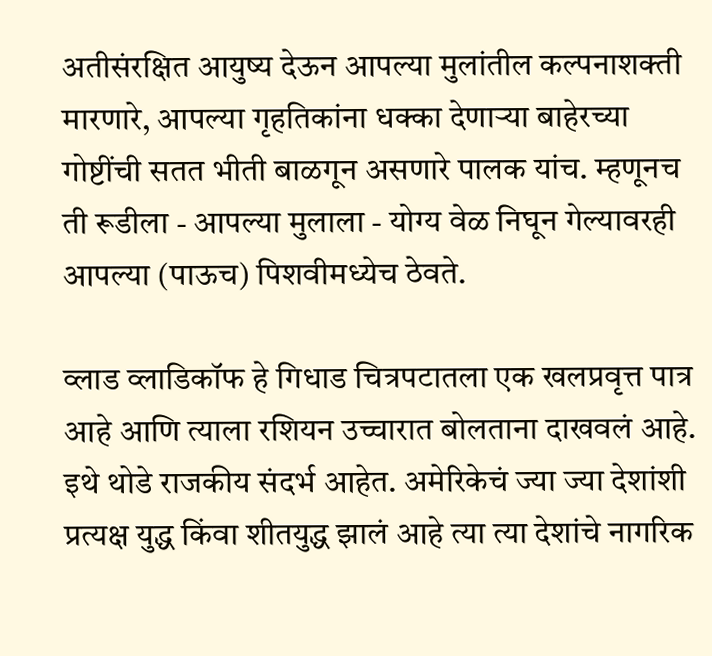अतीसंरक्षित आयुष्य देऊन आपल्या मुलांतील कल्पनाशक्ती मारणारे, आपल्या गृहतिकांना धक्का देणार्‍या बाहेरच्या गोष्टींची सतत भीती बाळगून असणारे पालक यांच. म्हणूनच ती रूडीला - आपल्या मुलाला - योग्य वेळ निघून गेल्यावरही आपल्या (पाऊच) पिशवीमध्येच ठेवते.

व्लाड व्लाडिकॉफ हे गिधाड चित्रपटातला एक खलप्रवृत्त पात्र आहे आणि त्याला रशियन उच्चारात बोलताना दाखवलं आहे. इथे थोडे राजकीय संदर्भ आहेत. अमेरिकेचं ज्या ज्या देशांशी प्रत्यक्ष युद्ध किंवा शीतयुद्ध झालं आहे त्या त्या देशांचे नागरिक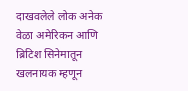दाखवलेले लोक अनेक वेळा अमेरिकन आणि ब्रिटिश सिनेमातून खलनायक म्हणून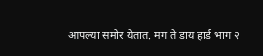आपल्या समोर येतात. मग ते डाय हार्ड भाग २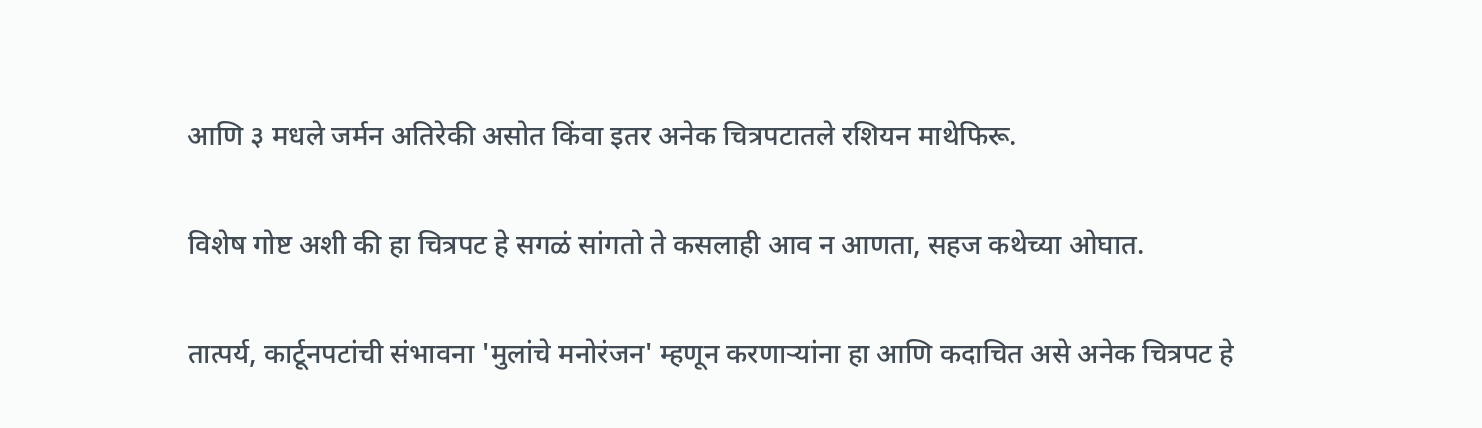आणि ३ मधले जर्मन अतिरेकी असोत किंवा इतर अनेक चित्रपटातले रशियन माथेफिरू.

विशेष गोष्ट अशी की हा चित्रपट हे सगळं सांगतो ते कसलाही आव न आणता, सहज कथेच्या ओघात.

तात्पर्य, कार्टूनपटांची संभावना 'मुलांचे मनोरंजन' म्हणून करणार्‍यांना हा आणि कदाचित असे अनेक चित्रपट हे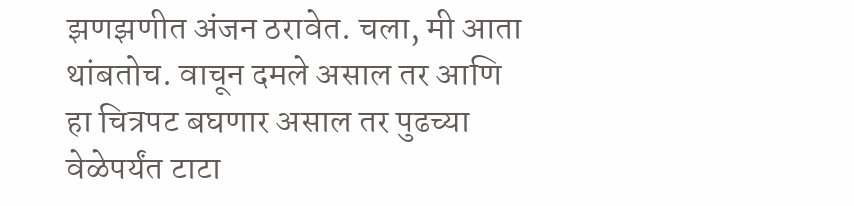झणझणीत अंजन ठरावेत. चला, मी आता थांबतोच. वाचून दमले असाल तर आणि हा चित्रपट बघणार असाल तर पुढच्या वेळेपर्यंत टाटा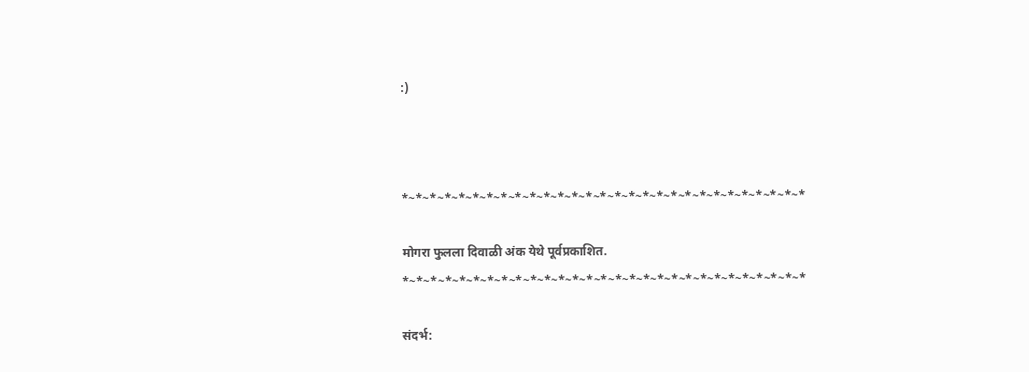:)



*~*~*~*~*~*~*~*~*~*~*~*~*~*~*~*~*~*~*~*~*~*~*~*~*~*~*~*~*

मोगरा फुलला दिवाळी अंक येथे पूर्वप्रकाशित.
*~*~*~*~*~*~*~*~*~*~*~*~*~*~*~*~*~*~*~*~*~*~*~*~*~*~*~*~*

संदर्भ: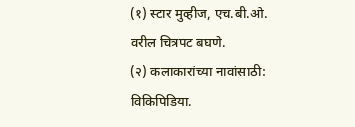(१) स्टार मुव्हीज, एच.बी.ओ. वरील चित्रपट बघणे.
(२) कलाकारांच्या नावांसाठी: विकिपिडिया.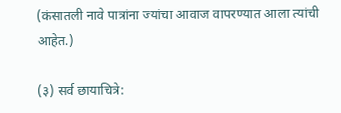(कंसातली नावे पात्रांना ज्यांचा आवाज वापरण्यात आला त्यांची आहेत.)

(३) सर्व छायाचित्रे: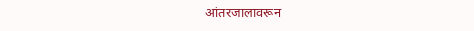आंतरजालावरून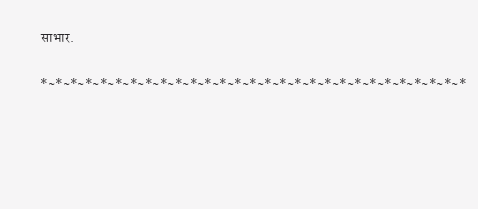साभार.

*~*~*~*~*~*~*~*~*~*~*~*~*~*~*~*~*~*~*~*~*~*~*~*~*~*~*~*~*